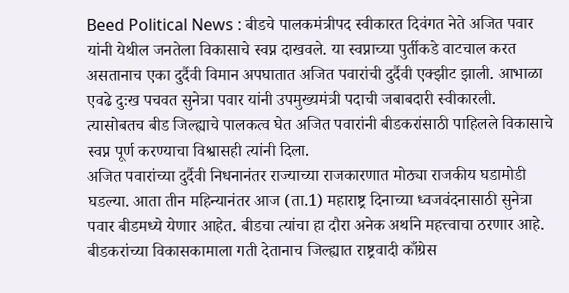Beed Political News : बीडचे पालकमंत्रीपद स्वीकारत दिवंगत नेते अजित पवार यांनी येथील जनतेला विकासाचे स्वप्न दाखवले. या स्वप्नाच्या पुर्तीकडे वाटचाल करत असतानाच एका दुर्दैवी विमान अपघातात अजित पवारांची दुर्दैवी एक्झीट झाली. आभाळा एवढे दुःख पचवत सुनेत्रा पवार यांनी उपमुख्यमंत्री पदाची जबाबदारी स्वीकारली. त्यासोबतच बीड जिल्ह्याचे पालकत्व घेत अजित पवारांनी बीडकरांसाठी पाहिलले विकासाचे स्वप्न पूर्ण करण्याचा विश्वासही त्यांनी दिला.
अजित पवारांच्या दुर्दैवी निधनानंतर राज्याच्या राजकारणात मोठ्या राजकीय घडामोडी घडल्या. आता तीन महिन्यानंतर आज (ता.1) महाराष्ट्र दिनाच्या ध्वजवंदनासाठी सुनेत्रा पवार बीडमध्ये येणार आहेत. बीडचा त्यांचा हा दौरा अनेक अर्थाने महत्त्वाचा ठरणार आहे. बीडकरांच्या विकासकामाला गती देतानाच जिल्ह्यात राष्ट्रवादी काँग्रेस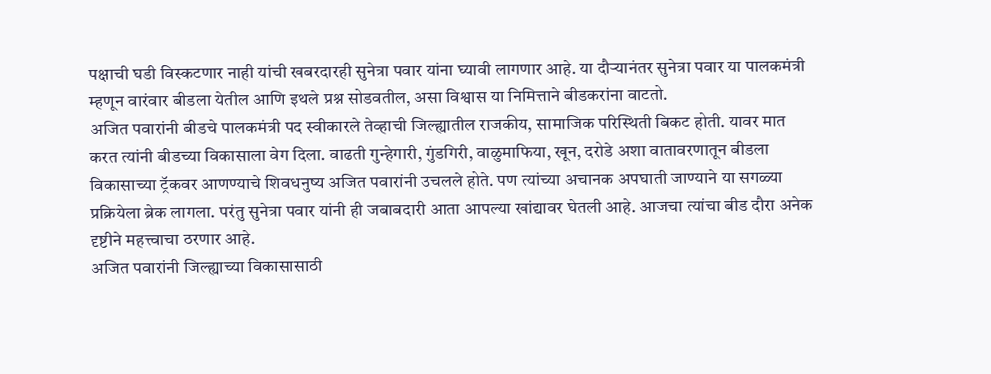पक्षाची घडी विस्कटणार नाही यांची खबरदारही सुनेत्रा पवार यांना घ्यावी लागणार आहे. या दौऱ्यानंतर सुनेत्रा पवार या पालकमंत्री म्हणून वारंवार बीडला येतील आणि इथले प्रश्न सोडवतील, असा विश्वास या निमित्ताने बीडकरांना वाटतो.
अजित पवारांनी बीडचे पालकमंत्री पद स्वीकारले तेव्हाची जिल्ह्यातील राजकीय, सामाजिक परिस्थिती बिकट होती. यावर मात करत त्यांनी बीडच्या विकासाला वेग दिला. वाढती गुन्हेगारी, गुंडगिरी, वाळुमाफिया, खून, दरोडे अशा वातावरणातून बीडला विकासाच्या ट्रॅकवर आणण्याचे शिवधनुष्य अजित पवारांनी उचलले होते. पण त्यांच्या अचानक अपघाती जाण्याने या सगळ्या प्रक्रियेला ब्रेक लागला. परंतु सुनेत्रा पवार यांनी ही जबाबदारी आता आपल्या खांद्यावर घेतली आहे. आजचा त्यांचा बीड दौरा अनेक दृष्टीने महत्त्वाचा ठरणार आहे.
अजित पवारांनी जिल्ह्याच्या विकासासाठी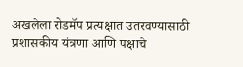अखलेला रोडमॅप प्रत्यक्षात उतरवण्यासाठी प्रशासकीय यंत्रणा आणि पक्षाचे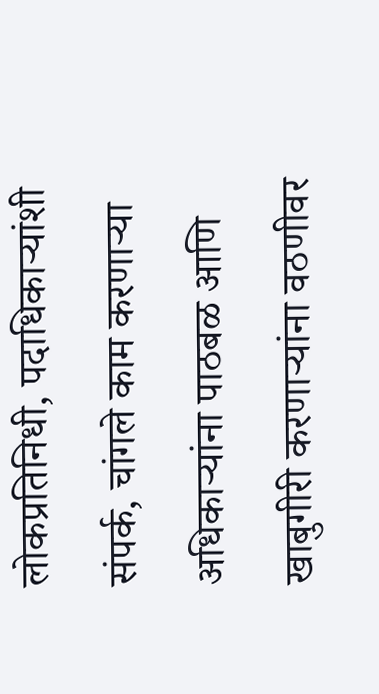लोकप्रतिनिधी, पदाधिकाऱ्यांशी संपर्क, चांगले काम करणाऱ्या अधिकाऱ्यांना पाठबळ आणि खाबुगीरी करणाऱ्यांना वठणीवर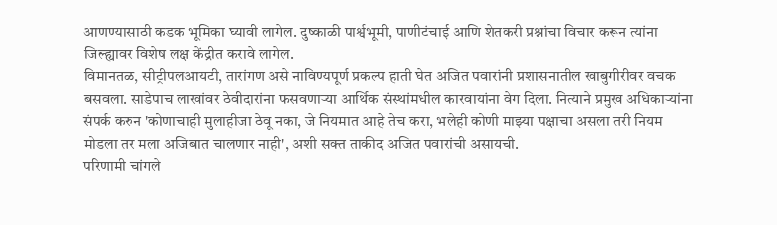आणण्यासाठी कडक भूमिका घ्यावी लागेल. दुष्काळी पार्श्वभूमी, पाणीटंचाई आणि शेतकरी प्रश्नांचा विचार करून त्यांना जिल्ह्यावर विशेष लक्ष केंद्रीत करावे लागेल.
विमानतळ, सीट्रीपलआयटी, तारांगण असे नाविण्यपूर्ण प्रकल्प हाती घेत अजित पवारांनी प्रशासनातील खाबुगीरीवर वचक बसवला. साडेपाच लाखांवर ठेवीदारांना फसवणाऱ्या आर्थिक संस्थांमधील कारवायांना वेग दिला. नित्याने प्रमुख अधिकाऱ्यांना संपर्क करुन 'कोणाचाही मुलाहीजा ठेवू नका, जे नियमात आहे तेच करा, भलेही कोणी माझ्या पक्षाचा असला तरी नियम मोडला तर मला अजिबात चालणार नाही', अशी सक्त ताकीद अजित पवारांची असायची.
परिणामी चांगले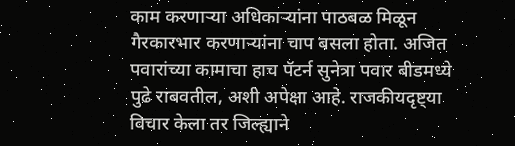काम करणाऱ्या अधिकाऱ्यांना पाठबळ मिळून गैरकारभार करणाऱ्यांना चाप बसला होता. अजित पवारांच्या कामाचा हाच पॅटर्न सुनेत्रा पवार बीडमध्ये पुढे राबवतील, अशी अपेक्षा आहे. राजकीयदृष्ट्या विचार केला तर जिल्ह्याने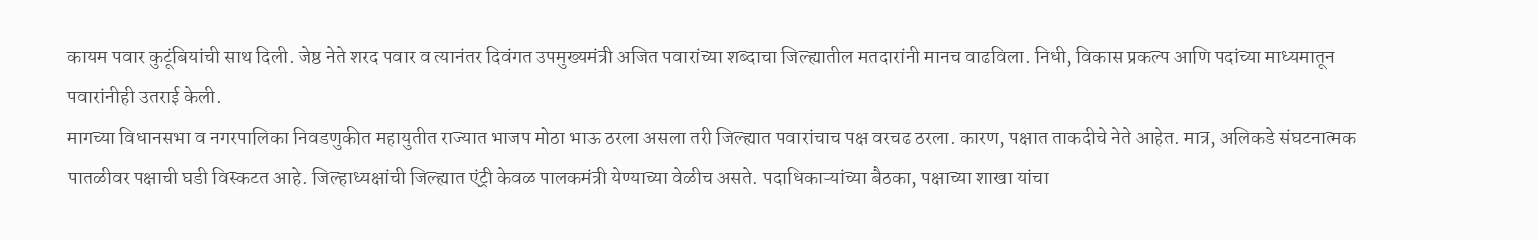कायम पवार कुटूंबियांची साथ दिली. जेष्ठ नेते शरद पवार व त्यानंतर दिवंगत उपमुख्यमंत्री अजित पवारांच्या शब्दाचा जिल्ह्यातील मतदारांनी मानच वाढविला. निधी, विकास प्रकल्प आणि पदांच्या माध्यमातून पवारांनीही उतराई केली.
मागच्या विधानसभा व नगरपालिका निवडणुकीत महायुतीत राज्यात भाजप मोठा भाऊ ठरला असला तरी जिल्ह्यात पवारांचाच पक्ष वरचढ ठरला. कारण, पक्षात ताकदीचे नेते आहेत. मात्र, अलिकडे संघटनात्मक पातळीवर पक्षाची घडी विस्कटत आहे. जिल्हाध्यक्षांची जिल्ह्यात एंट्री केवळ पालकमंत्री येण्याच्या वेळीच असते. पदाधिकाऱ्यांच्या बैठका, पक्षाच्या शाखा यांचा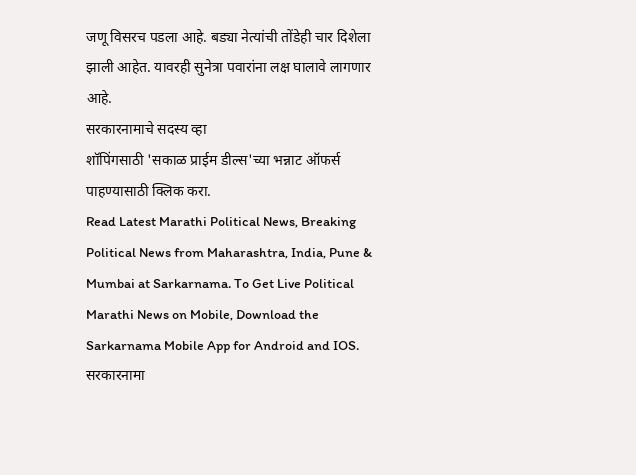जणू विसरच पडला आहे. बड्या नेत्यांची तोंडेही चार दिशेला झाली आहेत. यावरही सुनेत्रा पवारांना लक्ष घालावे लागणार आहे.
सरकारनामाचे सदस्य व्हा
शॉपिंगसाठी 'सकाळ प्राईम डील्स'च्या भन्नाट ऑफर्स पाहण्यासाठी क्लिक करा.
Read Latest Marathi Political News, Breaking Political News from Maharashtra, India, Pune & Mumbai at Sarkarnama. To Get Live Political Marathi News on Mobile, Download the Sarkarnama Mobile App for Android and IOS. सरकारनामा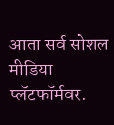आता सर्व सोशल मीडिया प्लॅटफॉर्मवर.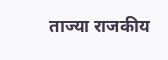ताज्या राजकीय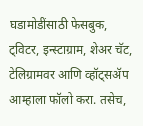घडामोडींसाठी फेसबुक, ट्विटर, इन्स्टाग्राम, शेअर चॅट, टेलिग्रामवर आणि व्हॉट्सॲप आम्हाला फॉलो करा. तसेच,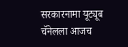सरकारनामा यूट्यूब चॅनेलला आजच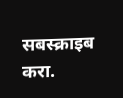सबस्क्राइब करा.